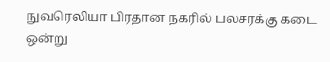நுவரெலியா பிரதான நகரில் பலசரக்கு கடை ஒன்று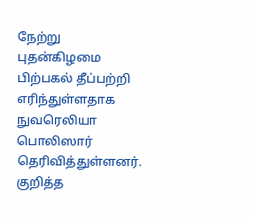நேற்று புதன்கிழமை பிற்பகல் தீப்பற்றி எரிந்துள்ளதாக நுவரெலியா பொலிஸார் தெரிவித்துள்ளனர்.
குறித்த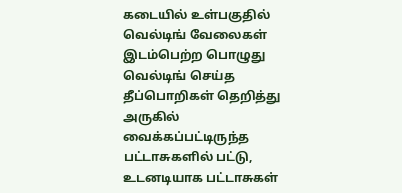கடையில் உள்பகுதில் வெல்டிங் வேலைகள் இடம்பெற்ற பொழுது வெல்டிங் செய்த தீப்பொறிகள் தெறித்து அருகில் வைக்கப்பட்டிருந்த பட்டாசுகளில் பட்டு, உடனடியாக பட்டாசுகள்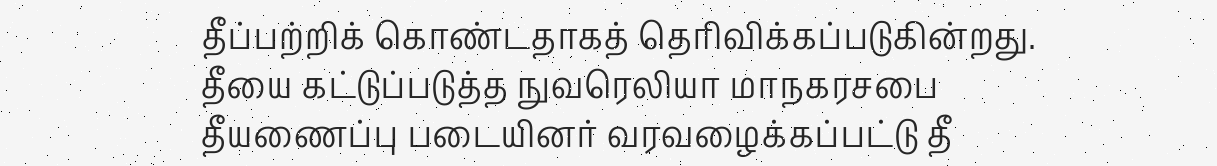தீப்பற்றிக் கொண்டதாகத் தெரிவிக்கப்படுகின்றது.
தீயை கட்டுப்படுத்த நுவரெலியா மாநகரசபை தீயணைப்பு படையினர் வரவழைக்கப்பட்டு தீ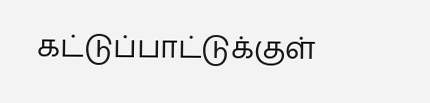கட்டுப்பாட்டுக்குள்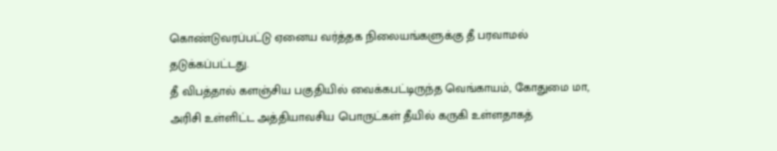கொண்டுவரப்பட்டு ஏனைய வர்த்தக நிலையங்களுக்கு தீ பரவாமல் தடுக்கப்பட்டது.
தீ விபத்தால் களஞ்சிய பகுதியில் வைக்கபட்டிருந்த வெங்காயம், கோதுமை மா, அரிசி உள்ளிட்ட அத்தியாவசிய பொருட்கள் தீயில் கருகி உள்ளதாகத்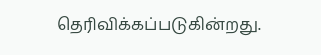தெரிவிக்கப்படுகின்றது.